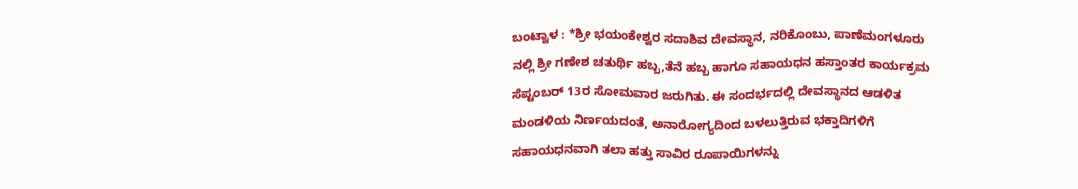ಬಂಟ್ವಾಳ : *ಶ್ರೀ ಭಯಂಕೇಶ್ವರ ಸದಾಶಿವ ದೇವಸ್ಥಾನ, ನರಿಕೊಂಬು, ಪಾಣೆಮಂಗಳೂರು ನಲ್ಲಿ ಶ್ರೀ ಗಣೇಶ ಚತುರ್ಥಿ ಹಬ್ಬ,ತೆನೆ ಹಬ್ಬ ಹಾಗೂ ಸಹಾಯಧನ ಹಸ್ತಾಂತರ ಕಾರ್ಯಕ್ರಮ ಸೆಪ್ಟಂಬರ್ 13ರ ಸೋಮವಾರ ಜರುಗಿತು. ಈ ಸಂದರ್ಭದಲ್ಲಿ ದೇವಸ್ಥಾನದ ಆಡಳಿತ ಮಂಡಳಿಯ ನಿರ್ಣಯದಂತೆ, ಅನಾರೋಗ್ಯದಿಂದ ಬಳಲುತ್ತಿರುವ ಭಕ್ತಾದಿಗಳಿಗೆ ಸಹಾಯಧನವಾಗಿ ತಲಾ ಹತ್ತು ಸಾವಿರ ರೂಪಾಯಿಗಳನ್ನು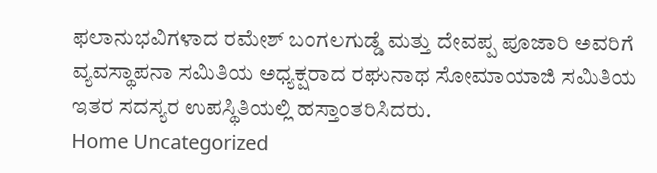ಫಲಾನುಭವಿಗಳಾದ ರಮೇಶ್ ಬಂಗಲಗುಡ್ಡೆ ಮತ್ತು ದೇವಪ್ಪ ಪೂಜಾರಿ ಅವರಿಗೆ ವ್ಯವಸ್ಥಾಪನಾ ಸಮಿತಿಯ ಅಧ್ಯಕ್ಷರಾದ ರಘುನಾಥ ಸೋಮಾಯಾಜಿ ಸಮಿತಿಯ ಇತರ ಸದಸ್ಯರ ಉಪಸ್ಥಿತಿಯಲ್ಲಿ ಹಸ್ತಾಂತರಿಸಿದರು.
Home Uncategorized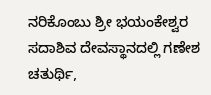ನರಿಕೊಂಬು ಶ್ರೀ ಭಯಂಕೇಶ್ವರ ಸದಾಶಿವ ದೇವಸ್ಥಾನದಲ್ಲಿ ಗಣೇಶ ಚತುರ್ಥಿ,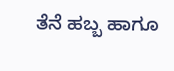ತೆನೆ ಹಬ್ಬ ಹಾಗೂ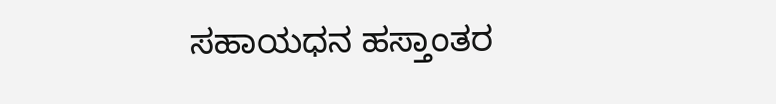ಸಹಾಯಧನ ಹಸ್ತಾಂತರ